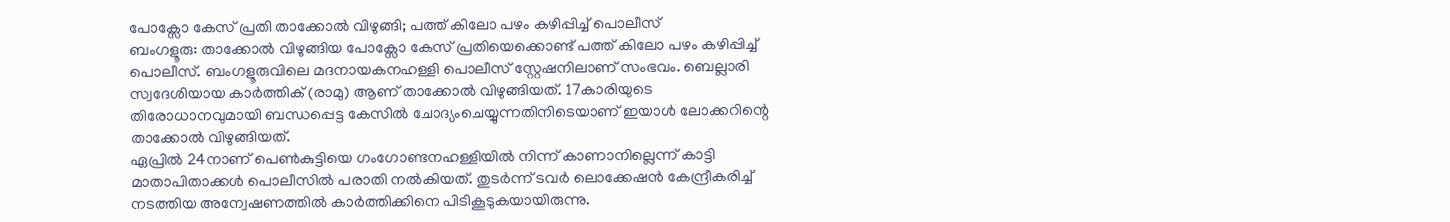പോക്സോ കേസ് പ്രതി താക്കോൽ വിഴുങ്ങി; പത്ത് കിലോ പഴം കഴിപ്പിച്ച് പൊലീസ്
ബംഗളൂരു: താക്കോൽ വിഴുങ്ങിയ പോക്സോ കേസ് പ്രതിയെക്കൊണ്ട് പത്ത് കിലോ പഴം കഴിപ്പിച്ച് പൊലീസ്. ബംഗളൂരുവിലെ മദനായകനഹള്ളി പൊലീസ് സ്റ്റേഷനിലാണ് സംഭവം. ബെല്ലാരി സ്വദേശിയായ കാർത്തിക് (രാമു) ആണ് താക്കോൽ വിഴുങ്ങിയത്. 17കാരിയുടെ തിരോധാനവുമായി ബന്ധപ്പെട്ട കേസിൽ ചോദ്യംചെയ്യുന്നതിനിടെയാണ് ഇയാൾ ലോക്കറിന്റെ താക്കോൽ വിഴുങ്ങിയത്.
ഏപ്രിൽ 24നാണ് പെൺകുട്ടിയെ ഗംഗോണ്ടനഹള്ളിയിൽ നിന്ന് കാണാനില്ലെന്ന് കാട്ടി മാതാപിതാക്കൾ പൊലീസിൽ പരാതി നൽകിയത്. തുടർന്ന് ടവർ ലൊക്കേഷൻ കേന്ദ്രീകരിച്ച് നടത്തിയ അന്വേഷണത്തിൽ കാർത്തിക്കിനെ പിടികൂടുകയായിരുന്നു.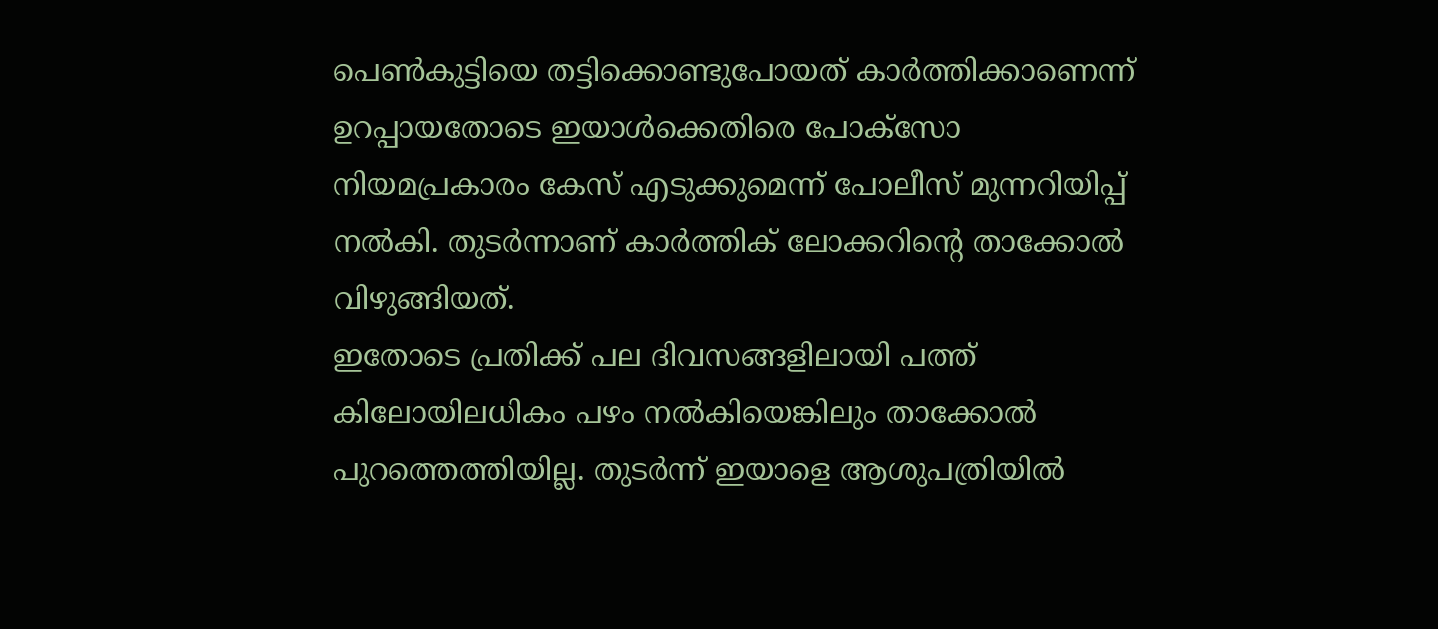പെൺകുട്ടിയെ തട്ടിക്കൊണ്ടുപോയത് കാർത്തിക്കാണെന്ന് ഉറപ്പായതോടെ ഇയാൾക്കെതിരെ പോക്സോ നിയമപ്രകാരം കേസ് എടുക്കുമെന്ന് പോലീസ് മുന്നറിയിപ്പ് നൽകി. തുടർന്നാണ് കാർത്തിക് ലോക്കറിന്റെ താക്കോൽ വിഴുങ്ങിയത്.
ഇതോടെ പ്രതിക്ക് പല ദിവസങ്ങളിലായി പത്ത് കിലോയിലധികം പഴം നൽകിയെങ്കിലും താക്കോൽ പുറത്തെത്തിയില്ല. തുടർന്ന് ഇയാളെ ആശുപത്രിയിൽ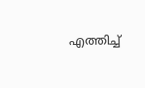എത്തിച്ച്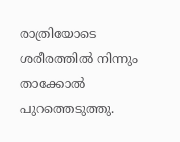രാത്രിയോടെ ശരീരത്തിൽ നിന്നും താക്കോൽ പുറത്തെടുത്തു.